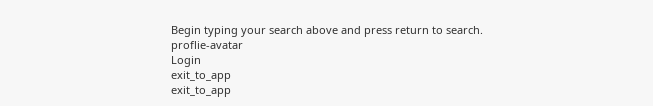Begin typing your search above and press return to search.
proflie-avatar
Login
exit_to_app
exit_to_app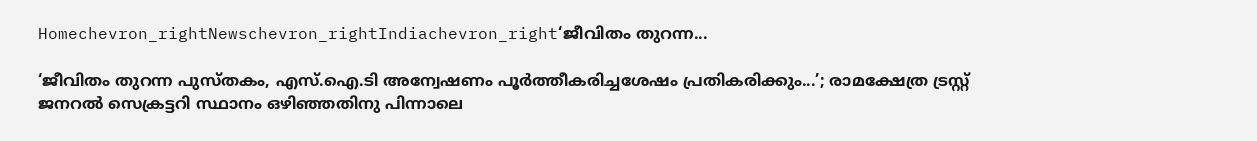Homechevron_rightNewschevron_rightIndiachevron_right‘ജീവിതം തുറന്ന...

‘ജീവിതം തുറന്ന പുസ്തകം, എസ്.ഐ.ടി അന്വേഷണം പൂർത്തീകരിച്ചശേഷം പ്രതികരിക്കും...’; രാമക്ഷേത്ര ട്രസ്റ്റ് ജനറൽ സെക്രട്ടറി സ്ഥാനം ഒഴിഞ്ഞതിനു പിന്നാലെ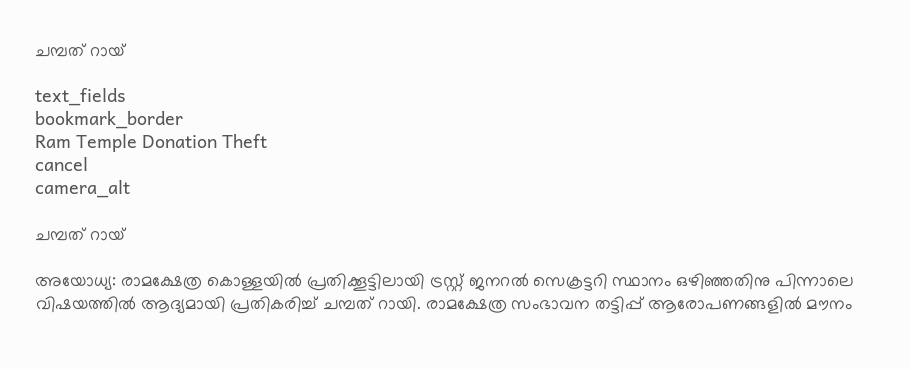ചമ്പത് റായ്

text_fields
bookmark_border
Ram Temple Donation Theft
cancel
camera_alt

ചമ്പത് റായ്

അയോധ്യ: രാമക്ഷേത്ര കൊള്ളയിൽ പ്രതിക്കൂട്ടിലായി ട്രസ്റ്റ് ജനറൽ സെക്രട്ടറി സ്ഥാനം ഒഴിഞ്ഞതിനു പിന്നാലെ വിഷയത്തിൽ ആദ്യമായി പ്രതികരിച്ച് ചമ്പത് റായി. രാമക്ഷേത്ര സംഭാവന തട്ടിപ്പ് ആരോപണങ്ങളിൽ മൗനം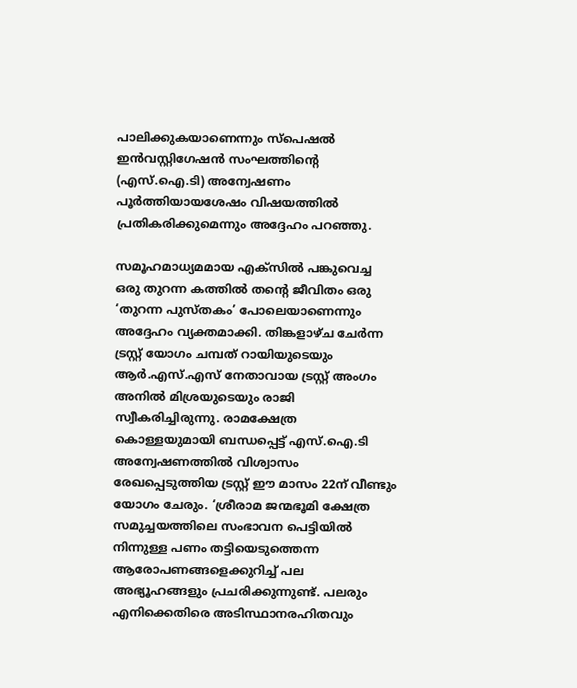പാലിക്കുകയാണെന്നും സ്പെഷൽ ഇൻവസ്റ്റിഗേഷൻ സംഘത്തിന്‍റെ (എസ്.ഐ.ടി) അന്വേഷണം പൂർത്തിയായശേഷം വിഷയത്തിൽ പ്രതികരിക്കുമെന്നും അദ്ദേഹം പറഞ്ഞു.

സമൂഹമാധ്യമമായ എക്സിൽ പങ്കുവെച്ച ഒരു തുറന്ന കത്തിൽ തന്റെ ജീവിതം ഒരു ‘തുറന്ന പുസ്തകം’ പോലെയാണെന്നും അദ്ദേഹം വ്യക്തമാക്കി. തിങ്കളാഴ്ച ചേർന്ന ട്രസ്റ്റ് യോഗം ചമ്പത് റായിയുടെയും ആർ.എസ്.എസ് നേതാവായ ട്രസ്റ്റ് അംഗം അനിൽ മിശ്രയുടെയും രാജി സ്വീകരിച്ചിരുന്നു. രാമക്ഷേത്ര കൊള്ളയുമായി ബന്ധപ്പെട്ട് എസ്.ഐ.ടി അന്വേഷണത്തിൽ വിശ്വാസം രേഖപ്പെടുത്തിയ ട്രസ്റ്റ് ഈ മാസം 22ന് വീണ്ടും യോഗം ചേരും. ‘ശ്രീരാമ ജന്മഭൂമി ക്ഷേത്ര സമുച്ചയത്തിലെ സംഭാവന പെട്ടിയിൽ നിന്നുള്ള പണം തട്ടിയെടുത്തെന്ന ആരോപണങ്ങളെക്കുറിച്ച് പല അഭ്യൂഹങ്ങളും പ്രചരിക്കുന്നുണ്ട്. പലരും എനിക്കെതിരെ അടിസ്ഥാനരഹിതവും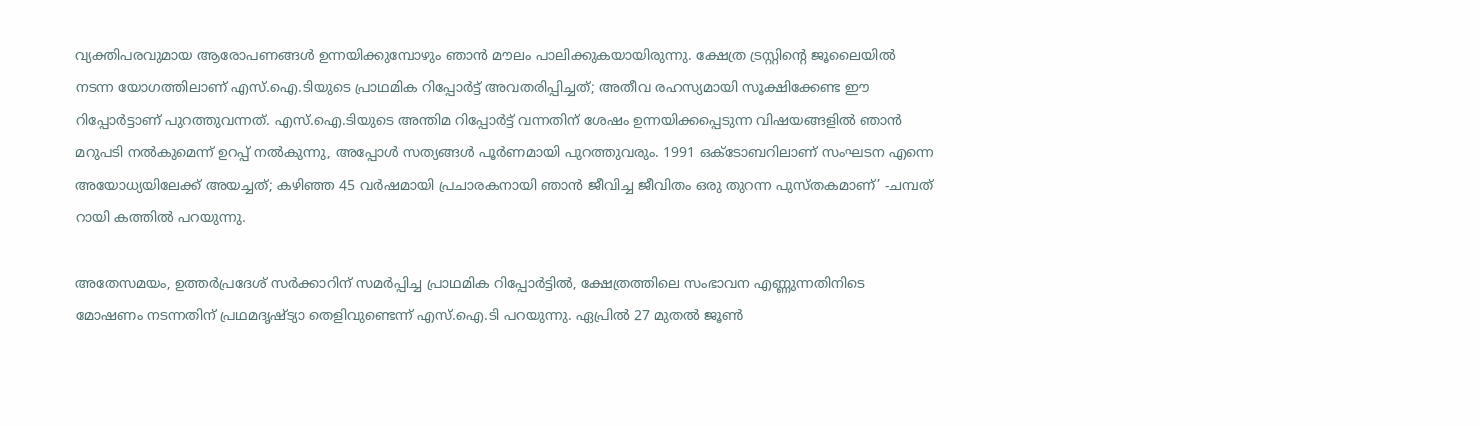വ്യക്തിപരവുമായ ആരോപണങ്ങൾ ഉന്നയിക്കുമ്പോഴും ഞാൻ മൗലം പാലിക്കുകയായിരുന്നു. ക്ഷേത്ര ട്രസ്റ്റിന്റെ ജൂലൈയിൽ നടന്ന യോഗത്തിലാണ് എസ്.ഐ.ടിയുടെ പ്രാഥമിക റിപ്പോർട്ട് അവതരിപ്പിച്ചത്; അതീവ രഹസ്യമായി സൂക്ഷിക്കേണ്ട ഈ റിപ്പോർട്ടാണ് പുറത്തുവന്നത്. എസ്.ഐ.ടിയുടെ അന്തിമ റിപ്പോർട്ട് വന്നതിന് ശേഷം ഉന്നയിക്കപ്പെടുന്ന വിഷയങ്ങളിൽ ഞാൻ മറുപടി നൽകുമെന്ന് ഉറപ്പ് നൽകുന്നു, അപ്പോൾ സത്യങ്ങൾ പൂർണമായി പുറത്തുവരും. 1991 ഒക്ടോബറിലാണ് സംഘടന എന്നെ അയോധ്യയിലേക്ക് അയച്ചത്; കഴിഞ്ഞ 45 വർഷമായി പ്രചാരകനായി ഞാൻ ജീവിച്ച ജീവിതം ഒരു തുറന്ന പുസ്തകമാണ്’ -ചമ്പത് റായി കത്തിൽ പറയുന്നു.

അതേസമയം, ഉത്തർപ്രദേശ് സർക്കാറിന് സമർപ്പിച്ച പ്രാഥമിക റിപ്പോർട്ടിൽ, ക്ഷേത്രത്തിലെ സംഭാവന എണ്ണുന്നതിനിടെ മോഷണം നടന്നതിന് പ്രഥമദൃഷ്ട്യാ തെളിവുണ്ടെന്ന് എസ്.ഐ.ടി പറയുന്നു. ഏപ്രിൽ 27 മുതൽ ജൂൺ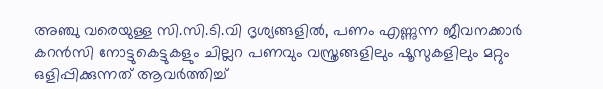അഞ്ചു വരെയുള്ള സി.സി.ടി.വി ദൃശ്യങ്ങളിൽ, പണം എണ്ണുന്ന ജീവനക്കാർ കറൻസി നോട്ടുകെട്ടുകളും ചില്ലറ പണവും വസ്ത്രങ്ങളിലും ഷൂസുകളിലും മറ്റും ഒളിപ്പിക്കുന്നത് ആവർത്തിച്ച്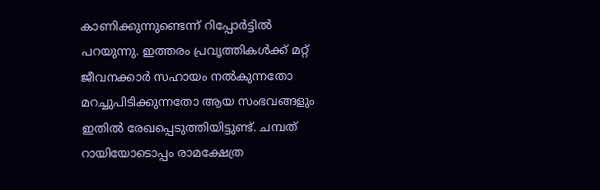കാണിക്കുന്നുണ്ടെന്ന് റിപ്പോർട്ടിൽ പറയുന്നു. ഇത്തരം പ്രവൃത്തികൾക്ക് മറ്റ് ജീവനക്കാർ സഹായം നൽകുന്നതോ മറച്ചുപിടിക്കുന്നതോ ആയ സംഭവങ്ങളും ഇതിൽ രേഖപ്പെടുത്തിയിട്ടുണ്ട്. ചമ്പത് റായിയോടൊപ്പം രാമക്ഷേത്ര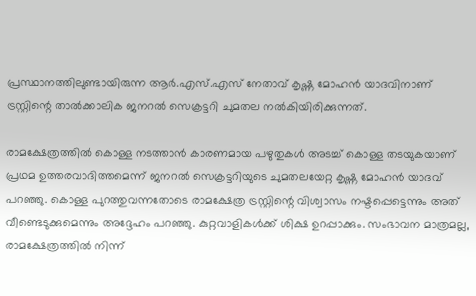പ്രസ്ഥാനത്തിലുണ്ടായിരുന്ന ആർ.എസ്.എസ് നേതാവ് കൃഷ്ണ മോഹൻ യാദവിനാണ് ട്രസ്റ്റിന്റെ താൽക്കാലിക ജനറൽ സെക്രട്ടറി ചുമതല നൽകിയിരിക്കുന്നത്.

രാമക്ഷേത്രത്തിൽ കൊള്ള നടത്താൻ കാരണമായ പഴുതുകൾ അടച്ച് കൊള്ള തടയുകയാണ് പ്രഥമ ഉത്തരവാദിത്തമെന്ന് ജനറൽ സെക്രട്ടറിയുടെ ചുമതലയേറ്റ കൃഷ്ണ മോഹൻ യാദവ് പറഞ്ഞു. കൊള്ള പുറത്തുവന്നതോടെ രാമക്ഷേത്ര ട്രസ്റ്റിന്റെ വിശ്വാസം നഷ്ടപ്പെട്ടെന്നും അത് വീണ്ടെടുക്കുമെന്നും അദ്ദേഹം പറഞ്ഞു. കുറ്റവാളികൾക്ക് ശിക്ഷ ഉറപ്പാക്കും. സംഭാവന മാത്രമല്ല, രാമക്ഷേത്രത്തിൽ നിന്ന്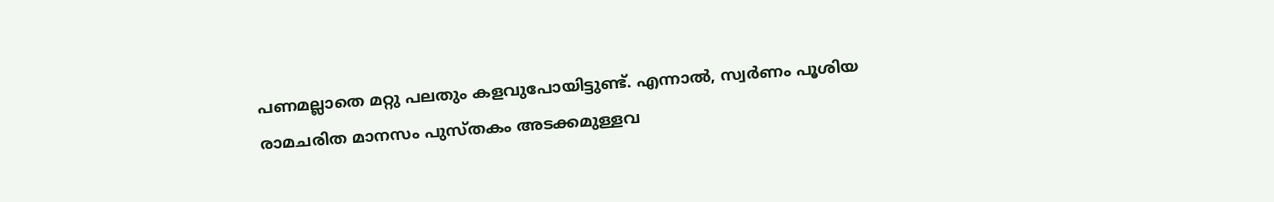പണമല്ലാതെ മറ്റു പലതും കളവുപോയിട്ടുണ്ട്. എന്നാൽ, സ്വർണം പൂശിയ രാമചരിത മാനസം പുസ്തകം അടക്കമുള്ളവ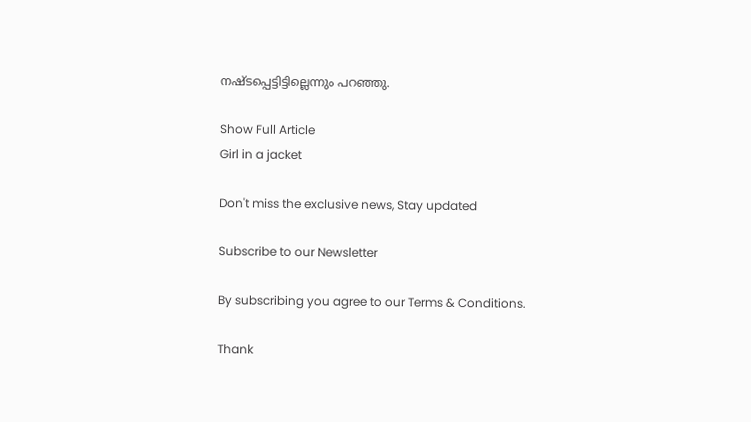നഷ്ടപ്പെട്ടിട്ടില്ലെന്നും പറഞ്ഞു.

Show Full Article
Girl in a jacket

Don't miss the exclusive news, Stay updated

Subscribe to our Newsletter

By subscribing you agree to our Terms & Conditions.

Thank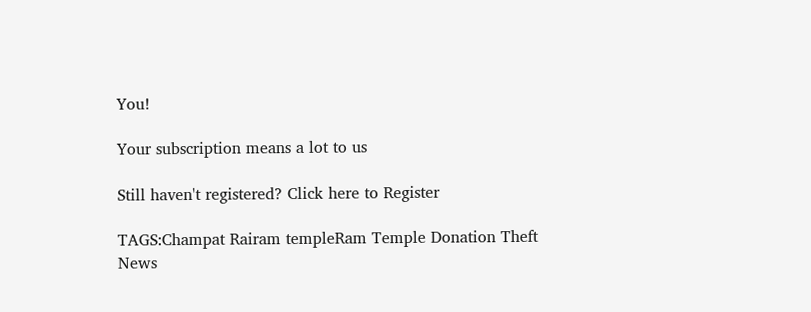You!

Your subscription means a lot to us

Still haven't registered? Click here to Register

TAGS:Champat Rairam templeRam Temple Donation Theft
News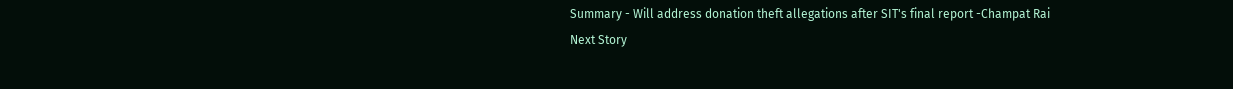Summary - Will address donation theft allegations after SIT's final report -Champat Rai
Next Story